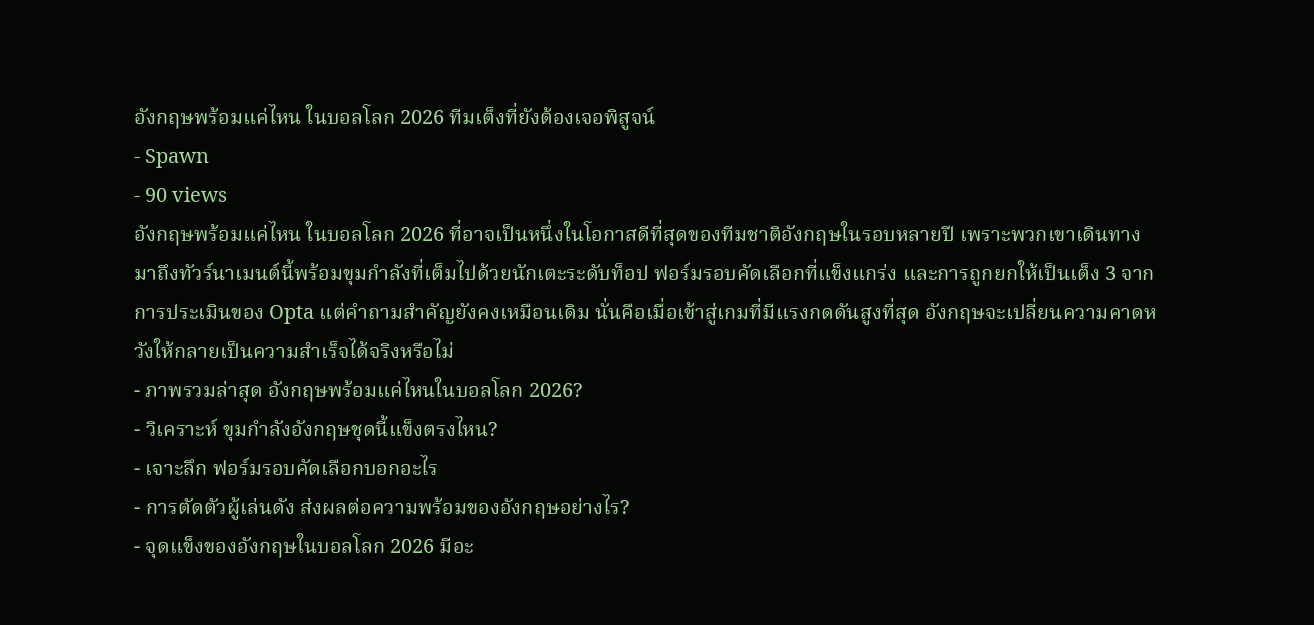อังกฤษพร้อมแค่ไหน ในบอลโลก 2026 ทีมเต็งที่ยังต้องเจอพิสูจน์
- Spawn
- 90 views
อังกฤษพร้อมแค่ไหน ในบอลโลก 2026 ที่อาจเป็นหนึ่งในโอกาสดีที่สุดของทีมชาติอังกฤษในรอบหลายปี เพราะพวกเขาเดินทางมาถึงทัวร์นาเมนต์นี้พร้อมขุมกำลังที่เต็มไปด้วยนักเตะระดับท็อป ฟอร์มรอบคัดเลือกที่แข็งแกร่ง และการถูกยกให้เป็นเต็ง 3 จากการประเมินของ Opta แต่คำถามสำคัญยังคงเหมือนเดิม นั่นคือเมื่อเข้าสู่เกมที่มีแรงกดดันสูงที่สุด อังกฤษจะเปลี่ยนความคาดหวังให้กลายเป็นความสำเร็จได้จริงหรือไม่
- ภาพรวมล่าสุด อังกฤษพร้อมแค่ไหนในบอลโลก 2026?
- วิเคราะห์ ขุมกำลังอังกฤษชุดนี้แข็งตรงไหน?
- เจาะลึก ฟอร์มรอบคัดเลือกบอกอะไร
- การตัดตัวผู้เล่นดัง ส่งผลต่อความพร้อมของอังกฤษอย่างไร?
- จุดแข็งของอังกฤษในบอลโลก 2026 มีอะ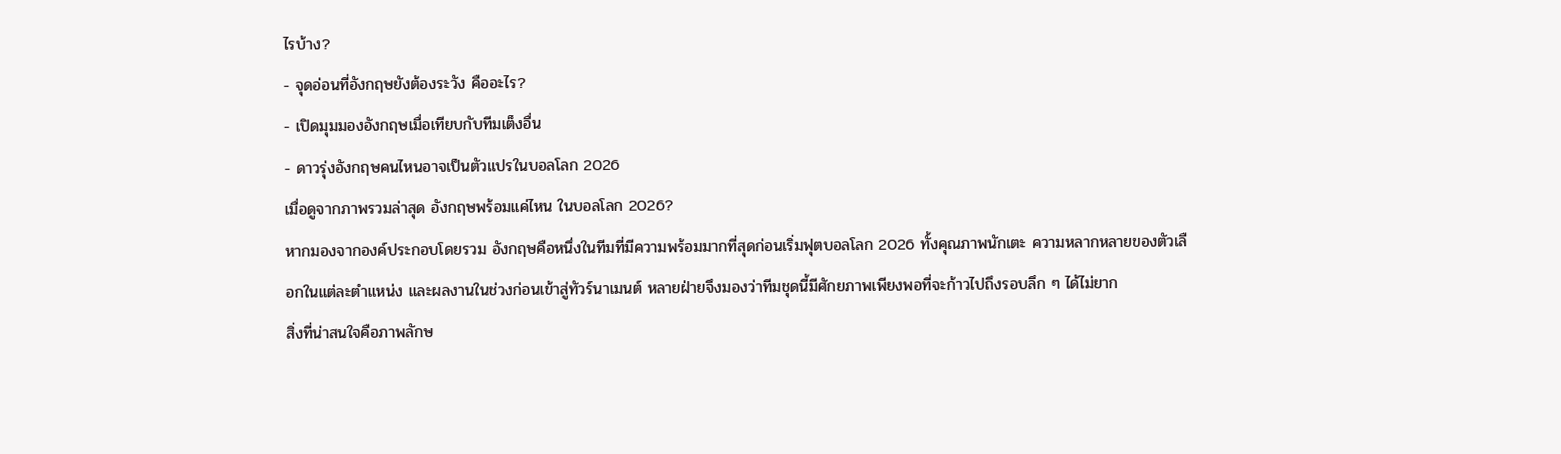ไรบ้าง?
- จุดอ่อนที่อังกฤษยังต้องระวัง คืออะไร?
- เปิดมุมมองอังกฤษเมื่อเทียบกับทีมเต็งอื่น
- ดาวรุ่งอังกฤษคนไหนอาจเป็นตัวแปรในบอลโลก 2026
เมื่อดูจากภาพรวมล่าสุด อังกฤษพร้อมแค่ไหน ในบอลโลก 2026?
หากมองจากองค์ประกอบโดยรวม อังกฤษคือหนึ่งในทีมที่มีความพร้อมมากที่สุดก่อนเริ่มฟุตบอลโลก 2026 ทั้งคุณภาพนักเตะ ความหลากหลายของตัวเลือกในแต่ละตำแหน่ง และผลงานในช่วงก่อนเข้าสู่ทัวร์นาเมนต์ หลายฝ่ายจึงมองว่าทีมชุดนี้มีศักยภาพเพียงพอที่จะก้าวไปถึงรอบลึก ๆ ได้ไม่ยาก
สิ่งที่น่าสนใจคือภาพลักษ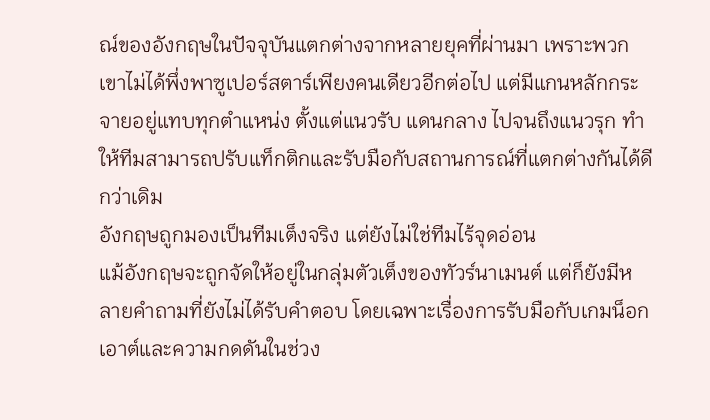ณ์ของอังกฤษในปัจจุบันแตกต่างจากหลายยุคที่ผ่านมา เพราะพวกเขาไม่ได้พึ่งพาซูเปอร์สตาร์เพียงคนเดียวอีกต่อไป แต่มีแกนหลักกระจายอยู่แทบทุกตำแหน่ง ตั้งแต่แนวรับ แดนกลาง ไปจนถึงแนวรุก ทำให้ทีมสามารถปรับแท็กติกและรับมือกับสถานการณ์ที่แตกต่างกันได้ดีกว่าเดิม
อังกฤษถูกมองเป็นทีมเต็งจริง แต่ยังไม่ใช่ทีมไร้จุดอ่อน
แม้อังกฤษจะถูกจัดให้อยู่ในกลุ่มตัวเต็งของทัวร์นาเมนต์ แต่ก็ยังมีหลายคำถามที่ยังไม่ได้รับคำตอบ โดยเฉพาะเรื่องการรับมือกับเกมน็อกเอาต์และความกดดันในช่วง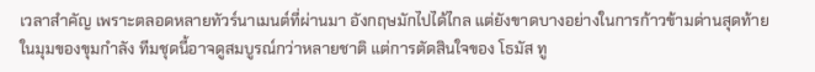เวลาสำคัญ เพราะตลอดหลายทัวร์นาเมนต์ที่ผ่านมา อังกฤษมักไปได้ไกล แต่ยังขาดบางอย่างในการก้าวข้ามด่านสุดท้าย
ในมุมของขุมกำลัง ทีมชุดนี้อาจดูสมบูรณ์กว่าหลายชาติ แต่การตัดสินใจของ โธมัส ทู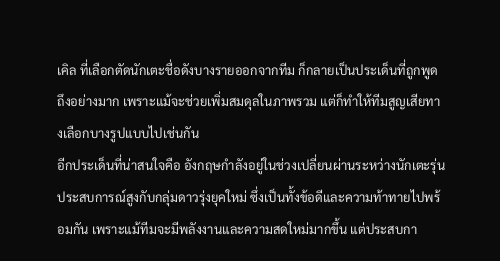เคิล ที่เลือกตัดนักเตะชื่อดังบางรายออกจากทีม ก็กลายเป็นประเด็นที่ถูกพูดถึงอย่างมาก เพราะแม้จะช่วยเพิ่มสมดุลในภาพรวม แต่ก็ทำให้ทีมสูญเสียทางเลือกบางรูปแบบไปเช่นกัน
อีกประเด็นที่น่าสนใจคือ อังกฤษกำลังอยู่ในช่วงเปลี่ยนผ่านระหว่างนักเตะรุ่นประสบการณ์สูงกับกลุ่มดาวรุ่งยุคใหม่ ซึ่งเป็นทั้งข้อดีและความท้าทายไปพร้อมกัน เพราะแม้ทีมจะมีพลังงานและความสดใหม่มากขึ้น แต่ประสบกา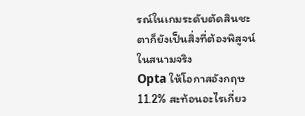รณ์ในเกมระดับตัดสินชะตาก็ยังเป็นสิ่งที่ต้องพิสูจน์ในสนามจริง
Opta ให้โอกาสอังกฤษ 11.2% สะท้อนอะไรเกี่ยว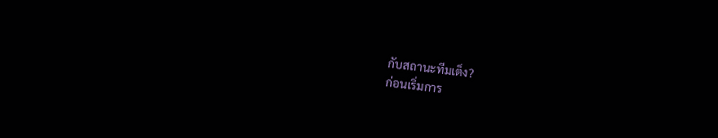กับสถานะทีมเต็ง?
ก่อนเริ่มการ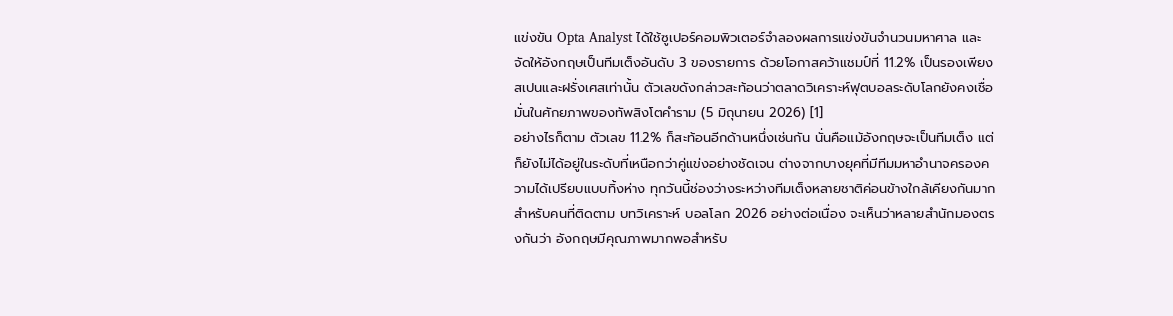แข่งขัน Opta Analyst ได้ใช้ซูเปอร์คอมพิวเตอร์จำลองผลการแข่งขันจำนวนมหาศาล และจัดให้อังกฤษเป็นทีมเต็งอันดับ 3 ของรายการ ด้วยโอกาสคว้าแชมป์ที่ 11.2% เป็นรองเพียงสเปนและฝรั่งเศสเท่านั้น ตัวเลขดังกล่าวสะท้อนว่าตลาดวิเคราะห์ฟุตบอลระดับโลกยังคงเชื่อมั่นในศักยภาพของทัพสิงโตคำราม (5 มิถุนายน 2026) [1]
อย่างไรก็ตาม ตัวเลข 11.2% ก็สะท้อนอีกด้านหนึ่งเช่นกัน นั่นคือแม้อังกฤษจะเป็นทีมเต็ง แต่ก็ยังไม่ได้อยู่ในระดับที่เหนือกว่าคู่แข่งอย่างชัดเจน ต่างจากบางยุคที่มีทีมมหาอำนาจครองความได้เปรียบแบบทิ้งห่าง ทุกวันนี้ช่องว่างระหว่างทีมเต็งหลายชาติค่อนข้างใกล้เคียงกันมาก
สำหรับคนที่ติดตาม บทวิเคราะห์ บอลโลก 2026 อย่างต่อเนื่อง จะเห็นว่าหลายสำนักมองตรงกันว่า อังกฤษมีคุณภาพมากพอสำหรับ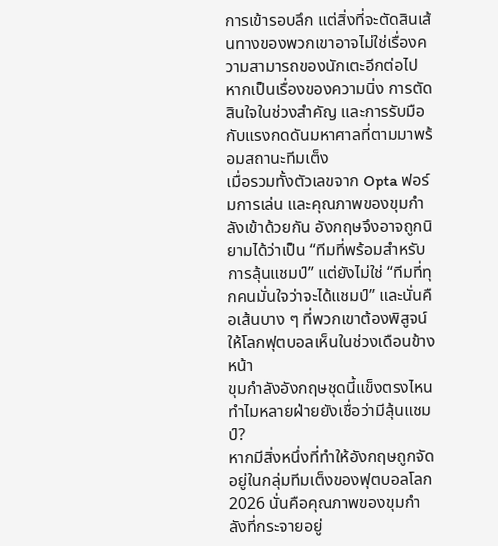การเข้ารอบลึก แต่สิ่งที่จะตัดสินเส้นทางของพวกเขาอาจไม่ใช่เรื่องความสามารถของนักเตะอีกต่อไป หากเป็นเรื่องของความนิ่ง การตัดสินใจในช่วงสำคัญ และการรับมือกับแรงกดดันมหาศาลที่ตามมาพร้อมสถานะทีมเต็ง
เมื่อรวมทั้งตัวเลขจาก Opta ฟอร์มการเล่น และคุณภาพของขุมกำลังเข้าด้วยกัน อังกฤษจึงอาจถูกนิยามได้ว่าเป็น “ทีมที่พร้อมสำหรับการลุ้นแชมป์” แต่ยังไม่ใช่ “ทีมที่ทุกคนมั่นใจว่าจะได้แชมป์” และนั่นคือเส้นบาง ๆ ที่พวกเขาต้องพิสูจน์ให้โลกฟุตบอลเห็นในช่วงเดือนข้างหน้า
ขุมกำลังอังกฤษชุดนี้แข็งตรงไหน ทำไมหลายฝ่ายยังเชื่อว่ามีลุ้นแชมป์?
หากมีสิ่งหนึ่งที่ทำให้อังกฤษถูกจัดอยู่ในกลุ่มทีมเต็งของฟุตบอลโลก 2026 นั่นคือคุณภาพของขุมกำลังที่กระจายอยู่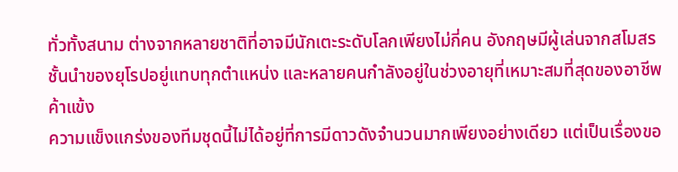ทั่วทั้งสนาม ต่างจากหลายชาติที่อาจมีนักเตะระดับโลกเพียงไม่กี่คน อังกฤษมีผู้เล่นจากสโมสรชั้นนำของยุโรปอยู่แทบทุกตำแหน่ง และหลายคนกำลังอยู่ในช่วงอายุที่เหมาะสมที่สุดของอาชีพค้าแข้ง
ความแข็งแกร่งของทีมชุดนี้ไม่ได้อยู่ที่การมีดาวดังจำนวนมากเพียงอย่างเดียว แต่เป็นเรื่องขอ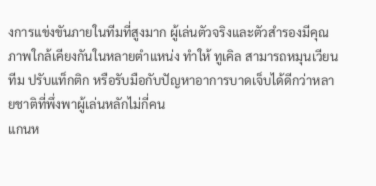งการแข่งขันภายในทีมที่สูงมาก ผู้เล่นตัวจริงและตัวสำรองมีคุณภาพใกล้เคียงกันในหลายตำแหน่ง ทำให้ ทูเคิล สามารถหมุนเวียนทีม ปรับแท็กติก หรือรับมือกับปัญหาอาการบาดเจ็บได้ดีกว่าหลายชาติที่พึ่งพาผู้เล่นหลักไม่กี่คน
แกนห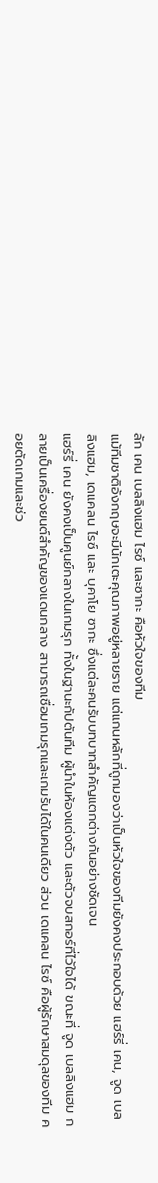ลัก เคน เบลลิงแฮม ไรซ์ และซากะ คือหัวใจของทีม
แม้ทีมชาติอังกฤษจะมีนักเตะคุณภาพอยู่หลายราย แต่แกนหลักที่ถูกมองว่าเป็นหัวใจของทีมยังคงประกอบด้วย แฮร์รี่ เคน, จูด เบลลิงแฮม, เดแคลน ไรซ์ และ บุคาโย ซากะ ซึ่งแต่ละคนรับบทบาทสำคัญแตกต่างกันอย่างชัดเจน
แฮร์รี่ เคน ยังคงเป็นศูนย์กลางในเกมรุก ทั้งในฐานะกัปตันทีม ผู้นำในห้องแต่งตัว และตัวจบสกอร์ที่ไว้ใจได้ ขณะที่ จูด เบลลิงแฮม กลายเป็นเครื่องยนต์สำคัญของแดนกลาง สามารถเชื่อมเกมรุกและเกมรับได้ในคนเดียว ส่วน เดแคลน ไรซ์ คือผู้รักษาสมดุลของทีม คอยตัดเกมและช่ว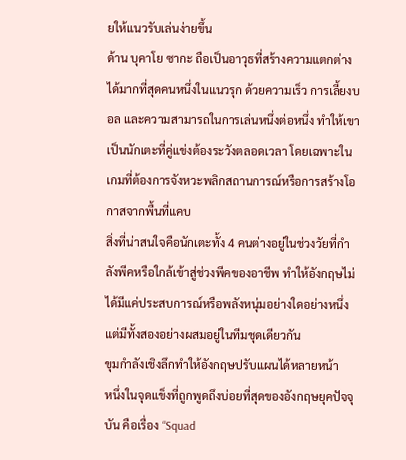ยให้แนวรับเล่นง่ายขึ้น
ด้าน บุคาโย ซากะ ถือเป็นอาวุธที่สร้างความแตกต่างได้มากที่สุดคนหนึ่งในแนวรุก ด้วยความเร็ว การเลี้ยงบอล และความสามารถในการเล่นหนึ่งต่อหนึ่ง ทำให้เขาเป็นนักเตะที่คู่แข่งต้องระวังตลอดเวลา โดยเฉพาะในเกมที่ต้องการจังหวะพลิกสถานการณ์หรือการสร้างโอกาสจากพื้นที่แคบ
สิ่งที่น่าสนใจคือนักเตะทั้ง 4 คนต่างอยู่ในช่วงวัยที่กำลังพีคหรือใกล้เข้าสู่ช่วงพีคของอาชีพ ทำให้อังกฤษไม่ได้มีแค่ประสบการณ์หรือพลังหนุ่มอย่างใดอย่างหนึ่ง แต่มีทั้งสองอย่างผสมอยู่ในทีมชุดเดียวกัน
ขุมกำลังเชิงลึกทำให้อังกฤษปรับแผนได้หลายหน้า
หนึ่งในจุดแข็งที่ถูกพูดถึงบ่อยที่สุดของอังกฤษยุคปัจจุบัน คือเรื่อง “Squad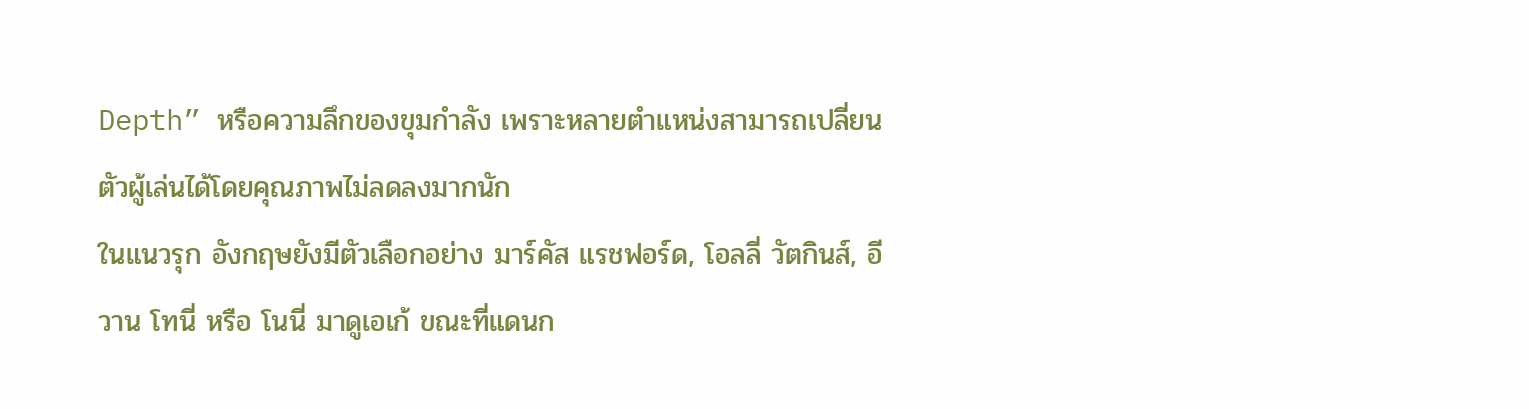Depth” หรือความลึกของขุมกำลัง เพราะหลายตำแหน่งสามารถเปลี่ยนตัวผู้เล่นได้โดยคุณภาพไม่ลดลงมากนัก
ในแนวรุก อังกฤษยังมีตัวเลือกอย่าง มาร์คัส แรชฟอร์ด, โอลลี่ วัตกินส์, อีวาน โทนี่ หรือ โนนี่ มาดูเอเก้ ขณะที่แดนก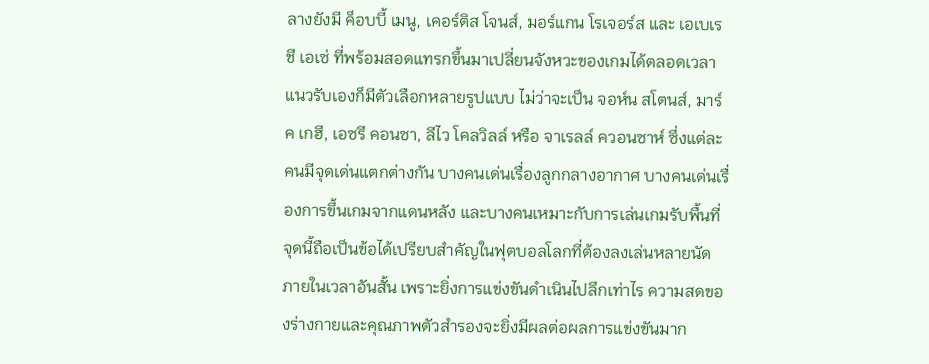ลางยังมี ค็อบบี้ เมนู, เคอร์ติส โจนส์, มอร์แกน โรเจอร์ส และ เอเบเรชี เอเซ่ ที่พร้อมสอดแทรกขึ้นมาเปลี่ยนจังหวะของเกมได้ตลอดเวลา
แนวรับเองก็มีตัวเลือกหลายรูปแบบ ไม่ว่าจะเป็น จอห์น สโตนส์, มาร์ค เกฮี, เอซรี คอนซา, ลีไว โคลวิลล์ หรือ จาเรลล์ ควอนซาห์ ซึ่งแต่ละคนมีจุดเด่นแตกต่างกัน บางคนเด่นเรื่องลูกกลางอากาศ บางคนเด่นเรื่องการขึ้นเกมจากแดนหลัง และบางคนเหมาะกับการเล่นเกมรับพื้นที่
จุดนี้ถือเป็นข้อได้เปรียบสำคัญในฟุตบอลโลกที่ต้องลงเล่นหลายนัดภายในเวลาอันสั้น เพราะยิ่งการแข่งขันดำเนินไปลึกเท่าไร ความสดของร่างกายและคุณภาพตัวสำรองจะยิ่งมีผลต่อผลการแข่งขันมาก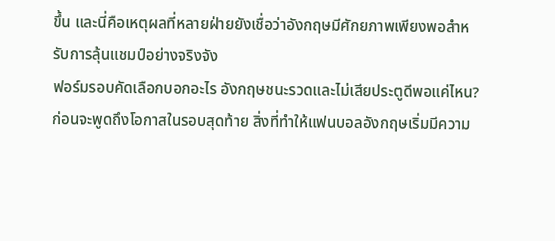ขึ้น และนี่คือเหตุผลที่หลายฝ่ายยังเชื่อว่าอังกฤษมีศักยภาพเพียงพอสำหรับการลุ้นแชมป์อย่างจริงจัง
ฟอร์มรอบคัดเลือกบอกอะไร อังกฤษชนะรวดและไม่เสียประตูดีพอแค่ไหน?
ก่อนจะพูดถึงโอกาสในรอบสุดท้าย สิ่งที่ทำให้แฟนบอลอังกฤษเริ่มมีความ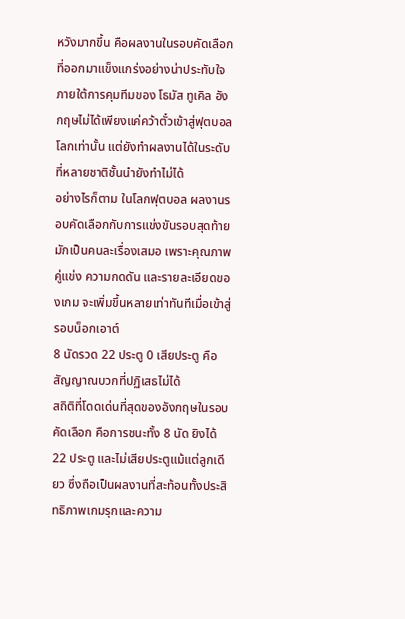หวังมากขึ้น คือผลงานในรอบคัดเลือกที่ออกมาแข็งแกร่งอย่างน่าประทับใจ ภายใต้การคุมทีมของ โธมัส ทูเคิล อังกฤษไม่ได้เพียงแค่คว้าตั๋วเข้าสู่ฟุตบอลโลกเท่านั้น แต่ยังทำผลงานได้ในระดับที่หลายชาติชั้นนำยังทำไม่ได้
อย่างไรก็ตาม ในโลกฟุตบอล ผลงานรอบคัดเลือกกับการแข่งขันรอบสุดท้ายมักเป็นคนละเรื่องเสมอ เพราะคุณภาพคู่แข่ง ความกดดัน และรายละเอียดของเกม จะเพิ่มขึ้นหลายเท่าทันทีเมื่อเข้าสู่รอบน็อกเอาต์
8 นัดรวด 22 ประตู 0 เสียประตู คือสัญญาณบวกที่ปฏิเสธไม่ได้
สถิติที่โดดเด่นที่สุดของอังกฤษในรอบคัดเลือก คือการชนะทั้ง 8 นัด ยิงได้ 22 ประตู และไม่เสียประตูแม้แต่ลูกเดียว ซึ่งถือเป็นผลงานที่สะท้อนทั้งประสิทธิภาพเกมรุกและความ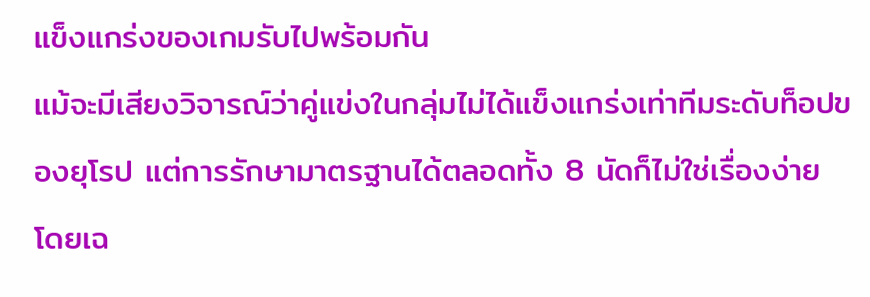แข็งแกร่งของเกมรับไปพร้อมกัน
แม้จะมีเสียงวิจารณ์ว่าคู่แข่งในกลุ่มไม่ได้แข็งแกร่งเท่าทีมระดับท็อปของยุโรป แต่การรักษามาตรฐานได้ตลอดทั้ง 8 นัดก็ไม่ใช่เรื่องง่าย โดยเฉ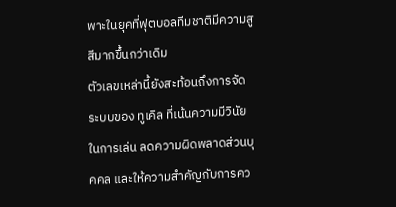พาะในยุคที่ฟุตบอลทีมชาติมีความสูสีมากขึ้นกว่าเดิม
ตัวเลขเหล่านี้ยังสะท้อนถึงการจัดระบบของ ทูเคิล ที่เน้นความมีวินัยในการเล่น ลดความผิดพลาดส่วนบุคคล และให้ความสำคัญกับการคว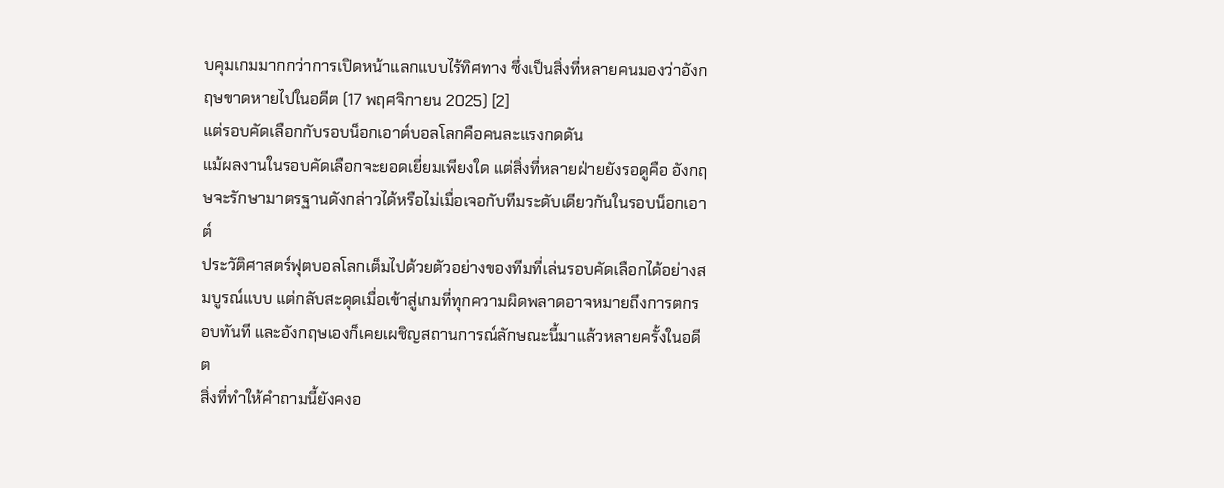บคุมเกมมากกว่าการเปิดหน้าแลกแบบไร้ทิศทาง ซึ่งเป็นสิ่งที่หลายคนมองว่าอังกฤษขาดหายไปในอดีต (17 พฤศจิกายน 2025) [2]
แต่รอบคัดเลือกกับรอบน็อกเอาต์บอลโลกคือคนละแรงกดดัน
แม้ผลงานในรอบคัดเลือกจะยอดเยี่ยมเพียงใด แต่สิ่งที่หลายฝ่ายยังรอดูคือ อังกฤษจะรักษามาตรฐานดังกล่าวได้หรือไม่เมื่อเจอกับทีมระดับเดียวกันในรอบน็อกเอาต์
ประวัติศาสตร์ฟุตบอลโลกเต็มไปด้วยตัวอย่างของทีมที่เล่นรอบคัดเลือกได้อย่างสมบูรณ์แบบ แต่กลับสะดุดเมื่อเข้าสู่เกมที่ทุกความผิดพลาดอาจหมายถึงการตกรอบทันที และอังกฤษเองก็เคยเผชิญสถานการณ์ลักษณะนี้มาแล้วหลายครั้งในอดีต
สิ่งที่ทำให้คำถามนี้ยังคงอ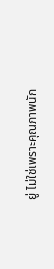ยู่ ไม่ใช่เพราะคุณภาพนัก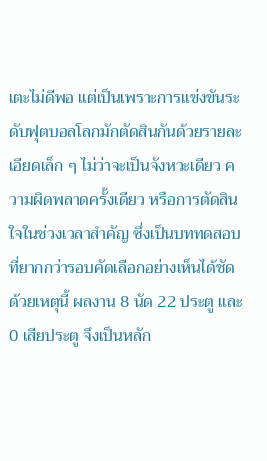เตะไม่ดีพอ แต่เป็นเพราะการแข่งขันระดับฟุตบอลโลกมักตัดสินกันด้วยรายละเอียดเล็ก ๆ ไม่ว่าจะเป็นจังหวะเดียว ความผิดพลาดครั้งเดียว หรือการตัดสินใจในช่วงเวลาสำคัญ ซึ่งเป็นบททดสอบที่ยากกว่ารอบคัดเลือกอย่างเห็นได้ชัด
ด้วยเหตุนี้ ผลงาน 8 นัด 22 ประตู และ 0 เสียประตู จึงเป็นหลัก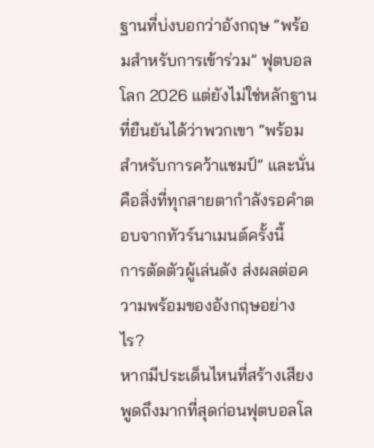ฐานที่บ่งบอกว่าอังกฤษ “พร้อมสำหรับการเข้าร่วม” ฟุตบอลโลก 2026 แต่ยังไม่ใช่หลักฐานที่ยืนยันได้ว่าพวกเขา “พร้อมสำหรับการคว้าแชมป์” และนั่นคือสิ่งที่ทุกสายตากำลังรอคำตอบจากทัวร์นาเมนต์ครั้งนี้
การตัดตัวผู้เล่นดัง ส่งผลต่อความพร้อมของอังกฤษอย่างไร?
หากมีประเด็นไหนที่สร้างเสียงพูดถึงมากที่สุดก่อนฟุตบอลโล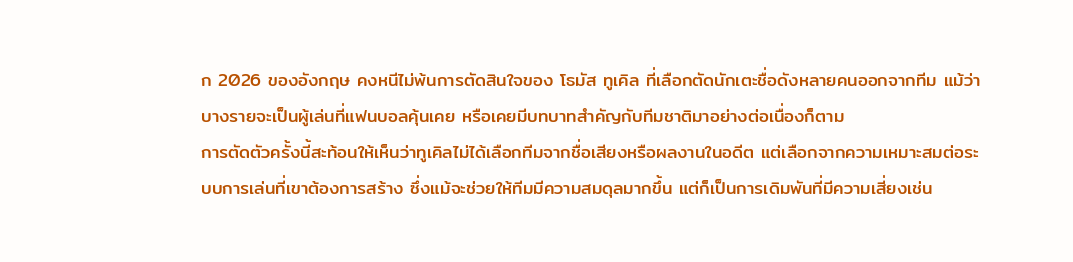ก 2026 ของอังกฤษ คงหนีไม่พ้นการตัดสินใจของ โธมัส ทูเคิล ที่เลือกตัดนักเตะชื่อดังหลายคนออกจากทีม แม้ว่าบางรายจะเป็นผู้เล่นที่แฟนบอลคุ้นเคย หรือเคยมีบทบาทสำคัญกับทีมชาติมาอย่างต่อเนื่องก็ตาม
การตัดตัวครั้งนี้สะท้อนให้เห็นว่าทูเคิลไม่ได้เลือกทีมจากชื่อเสียงหรือผลงานในอดีต แต่เลือกจากความเหมาะสมต่อระบบการเล่นที่เขาต้องการสร้าง ซึ่งแม้จะช่วยให้ทีมมีความสมดุลมากขึ้น แต่ก็เป็นการเดิมพันที่มีความเสี่ยงเช่น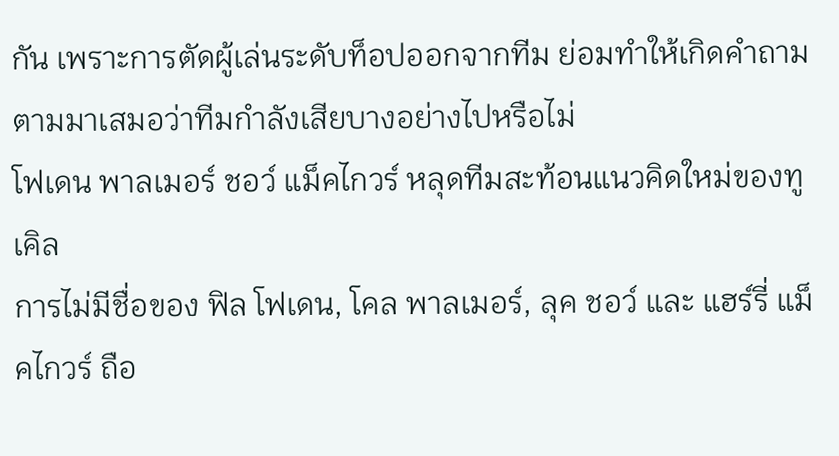กัน เพราะการตัดผู้เล่นระดับท็อปออกจากทีม ย่อมทำให้เกิดคำถามตามมาเสมอว่าทีมกำลังเสียบางอย่างไปหรือไม่
โฟเดน พาลเมอร์ ชอว์ แม็คไกวร์ หลุดทีมสะท้อนแนวคิดใหม่ของทูเคิล
การไม่มีชื่อของ ฟิล โฟเดน, โคล พาลเมอร์, ลุค ชอว์ และ แฮร์รี่ แม็คไกวร์ ถือ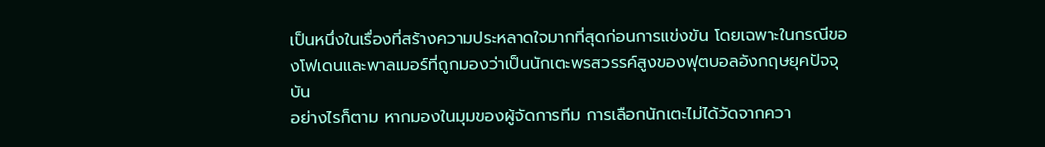เป็นหนึ่งในเรื่องที่สร้างความประหลาดใจมากที่สุดก่อนการแข่งขัน โดยเฉพาะในกรณีของโฟเดนและพาลเมอร์ที่ถูกมองว่าเป็นนักเตะพรสวรรค์สูงของฟุตบอลอังกฤษยุคปัจจุบัน
อย่างไรก็ตาม หากมองในมุมของผู้จัดการทีม การเลือกนักเตะไม่ได้วัดจากควา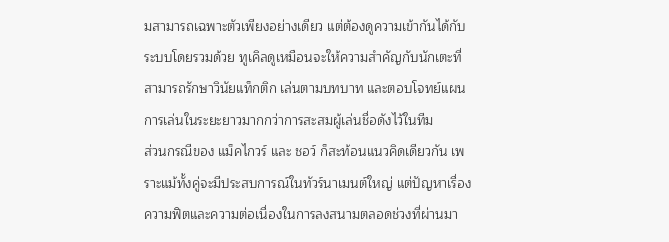มสามารถเฉพาะตัวเพียงอย่างเดียว แต่ต้องดูความเข้ากันได้กับระบบโดยรวมด้วย ทูเคิลดูเหมือนจะให้ความสำคัญกับนักเตะที่สามารถรักษาวินัยแท็กติก เล่นตามบทบาท และตอบโจทย์แผนการเล่นในระยะยาวมากกว่าการสะสมผู้เล่นชื่อดังไว้ในทีม
ส่วนกรณีของ แม็คไกวร์ และ ชอว์ ก็สะท้อนแนวคิดเดียวกัน เพราะแม้ทั้งคู่จะมีประสบการณ์ในทัวร์นาเมนต์ใหญ่ แต่ปัญหาเรื่องความฟิตและความต่อเนื่องในการลงสนามตลอดช่วงที่ผ่านมา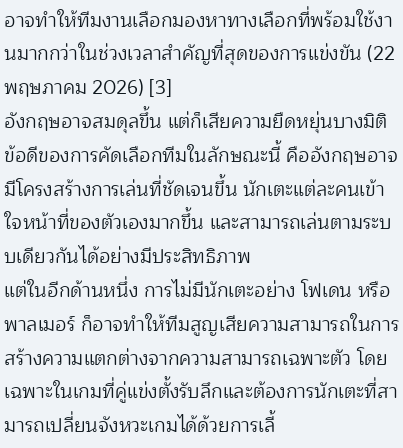อาจทำให้ทีมงานเลือกมองหาทางเลือกที่พร้อมใช้งานมากกว่าในช่วงเวลาสำคัญที่สุดของการแข่งขัน (22 พฤษภาคม 2026) [3]
อังกฤษอาจสมดุลขึ้น แต่ก็เสียความยืดหยุ่นบางมิติ
ข้อดีของการคัดเลือกทีมในลักษณะนี้ คืออังกฤษอาจมีโครงสร้างการเล่นที่ชัดเจนขึ้น นักเตะแต่ละคนเข้าใจหน้าที่ของตัวเองมากขึ้น และสามารถเล่นตามระบบเดียวกันได้อย่างมีประสิทธิภาพ
แต่ในอีกด้านหนึ่ง การไม่มีนักเตะอย่าง โฟเดน หรือ พาลเมอร์ ก็อาจทำให้ทีมสูญเสียความสามารถในการสร้างความแตกต่างจากความสามารถเฉพาะตัว โดยเฉพาะในเกมที่คู่แข่งตั้งรับลึกและต้องการนักเตะที่สามารถเปลี่ยนจังหวะเกมได้ด้วยการเลี้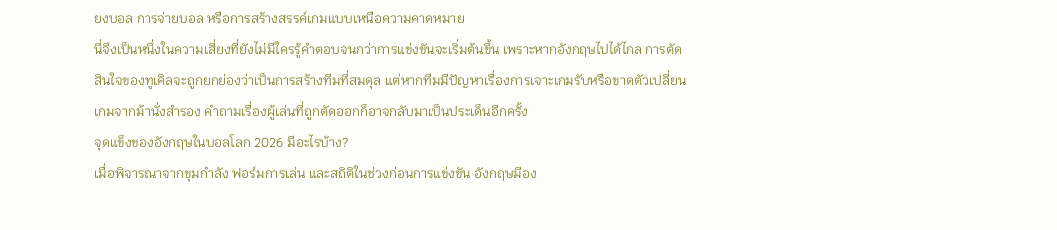ยงบอล การจ่ายบอล หรือการสร้างสรรค์เกมแบบเหนือความคาดหมาย
นี่จึงเป็นหนึ่งในความเสี่ยงที่ยังไม่มีใครรู้คำตอบจนกว่าการแข่งขันจะเริ่มต้นขึ้น เพราะหากอังกฤษไปได้ไกล การตัดสินใจของทูเคิลจะถูกยกย่องว่าเป็นการสร้างทีมที่สมดุล แต่หากทีมมีปัญหาเรื่องการเจาะเกมรับหรือขาดตัวเปลี่ยนเกมจากม้านั่งสำรอง คำถามเรื่องผู้เล่นที่ถูกตัดออกก็อาจกลับมาเป็นประเด็นอีกครั้ง
จุดแข็งของอังกฤษในบอลโลก 2026 มีอะไรบ้าง?
เมื่อพิจารณาจากขุมกำลัง ฟอร์มการเล่น และสถิติในช่วงก่อนการแข่งขัน อังกฤษมีอง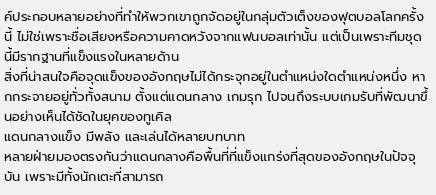ค์ประกอบหลายอย่างที่ทำให้พวกเขาถูกจัดอยู่ในกลุ่มตัวเต็งของฟุตบอลโลกครั้งนี้ ไม่ใช่เพราะชื่อเสียงหรือความคาดหวังจากแฟนบอลเท่านั้น แต่เป็นเพราะทีมชุดนี้มีรากฐานที่แข็งแรงในหลายด้าน
สิ่งที่น่าสนใจคือจุดแข็งของอังกฤษไม่ได้กระจุกอยู่ในตำแหน่งใดตำแหน่งหนึ่ง หากกระจายอยู่ทั่วทั้งสนาม ตั้งแต่แดนกลาง เกมรุก ไปจนถึงระบบเกมรับที่พัฒนาขึ้นอย่างเห็นได้ชัดในยุคของทูเคิล
แดนกลางแข็ง มีพลัง และเล่นได้หลายบทบาท
หลายฝ่ายมองตรงกันว่าแดนกลางคือพื้นที่ที่แข็งแกร่งที่สุดของอังกฤษในปัจจุบัน เพราะมีทั้งนักเตะที่สามารถ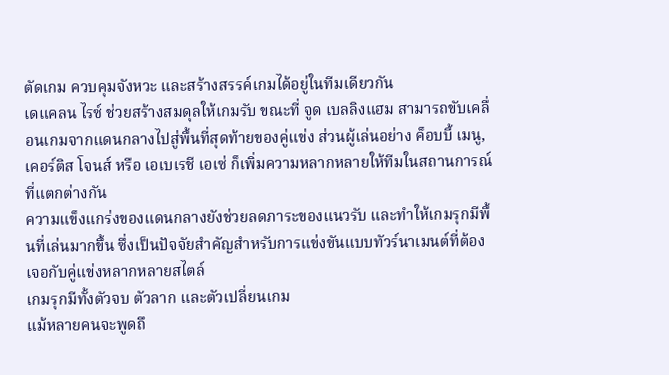ตัดเกม ควบคุมจังหวะ และสร้างสรรค์เกมได้อยู่ในทีมเดียวกัน
เดแคลน ไรซ์ ช่วยสร้างสมดุลให้เกมรับ ขณะที่ จูด เบลลิงแฮม สามารถขับเคลื่อนเกมจากแดนกลางไปสู่พื้นที่สุดท้ายของคู่แข่ง ส่วนผู้เล่นอย่าง ค็อบบี้ เมนู, เคอร์ติส โจนส์ หรือ เอเบเรชี เอเซ่ ก็เพิ่มความหลากหลายให้ทีมในสถานการณ์ที่แตกต่างกัน
ความแข็งแกร่งของแดนกลางยังช่วยลดภาระของแนวรับ และทำให้เกมรุกมีพื้นที่เล่นมากขึ้น ซึ่งเป็นปัจจัยสำคัญสำหรับการแข่งขันแบบทัวร์นาเมนต์ที่ต้องเจอกับคู่แข่งหลากหลายสไตล์
เกมรุกมีทั้งตัวจบ ตัวลาก และตัวเปลี่ยนเกม
แม้หลายคนจะพูดถึ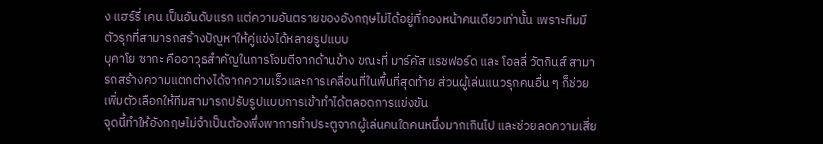ง แฮร์รี่ เคน เป็นอันดับแรก แต่ความอันตรายของอังกฤษไม่ได้อยู่ที่กองหน้าคนเดียวเท่านั้น เพราะทีมมีตัวรุกที่สามารถสร้างปัญหาให้คู่แข่งได้หลายรูปแบบ
บุคาโย ซากะ คืออาวุธสำคัญในการโจมตีจากด้านข้าง ขณะที่ มาร์คัส แรชฟอร์ด และ โอลลี่ วัตกินส์ สามารถสร้างความแตกต่างได้จากความเร็วและการเคลื่อนที่ในพื้นที่สุดท้าย ส่วนผู้เล่นแนวรุกคนอื่น ๆ ก็ช่วยเพิ่มตัวเลือกให้ทีมสามารถปรับรูปแบบการเข้าทำได้ตลอดการแข่งขัน
จุดนี้ทำให้อังกฤษไม่จำเป็นต้องพึ่งพาการทำประตูจากผู้เล่นคนใดคนหนึ่งมากเกินไป และช่วยลดความเสี่ย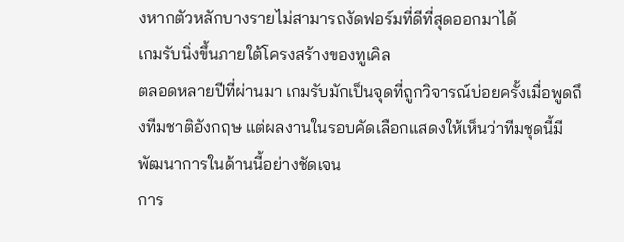งหากตัวหลักบางรายไม่สามารถงัดฟอร์มที่ดีที่สุดออกมาได้
เกมรับนิ่งขึ้นภายใต้โครงสร้างของทูเคิล
ตลอดหลายปีที่ผ่านมา เกมรับมักเป็นจุดที่ถูกวิจารณ์บ่อยครั้งเมื่อพูดถึงทีมชาติอังกฤษ แต่ผลงานในรอบคัดเลือกแสดงให้เห็นว่าทีมชุดนี้มีพัฒนาการในด้านนี้อย่างชัดเจน
การ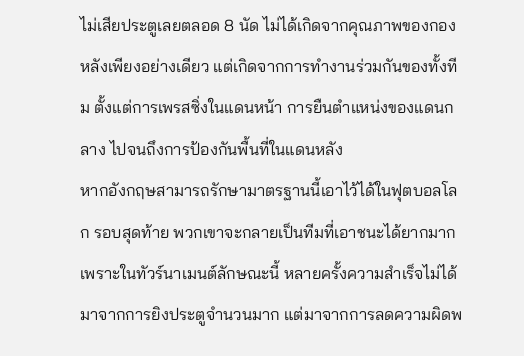ไม่เสียประตูเลยตลอด 8 นัด ไม่ได้เกิดจากคุณภาพของกองหลังเพียงอย่างเดียว แต่เกิดจากการทำงานร่วมกันของทั้งทีม ตั้งแต่การเพรสซิ่งในแดนหน้า การยืนตำแหน่งของแดนกลาง ไปจนถึงการป้องกันพื้นที่ในแดนหลัง
หากอังกฤษสามารถรักษามาตรฐานนี้เอาไว้ได้ในฟุตบอลโลก รอบสุดท้าย พวกเขาจะกลายเป็นทีมที่เอาชนะได้ยากมาก เพราะในทัวร์นาเมนต์ลักษณะนี้ หลายครั้งความสำเร็จไม่ได้มาจากการยิงประตูจำนวนมาก แต่มาจากการลดความผิดพ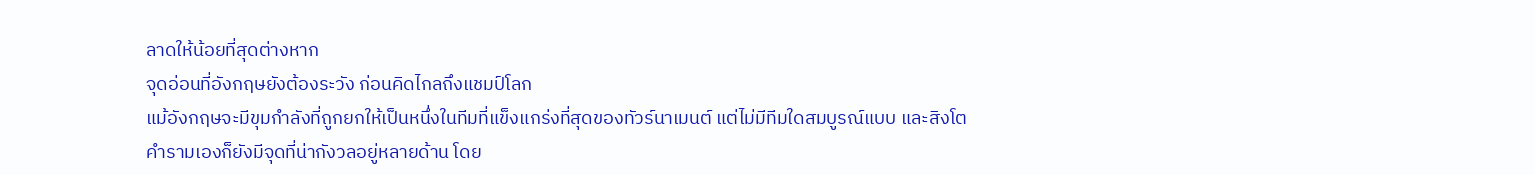ลาดให้น้อยที่สุดต่างหาก
จุดอ่อนที่อังกฤษยังต้องระวัง ก่อนคิดไกลถึงแชมป์โลก
แม้อังกฤษจะมีขุมกำลังที่ถูกยกให้เป็นหนึ่งในทีมที่แข็งแกร่งที่สุดของทัวร์นาเมนต์ แต่ไม่มีทีมใดสมบูรณ์แบบ และสิงโตคำรามเองก็ยังมีจุดที่น่ากังวลอยู่หลายด้าน โดย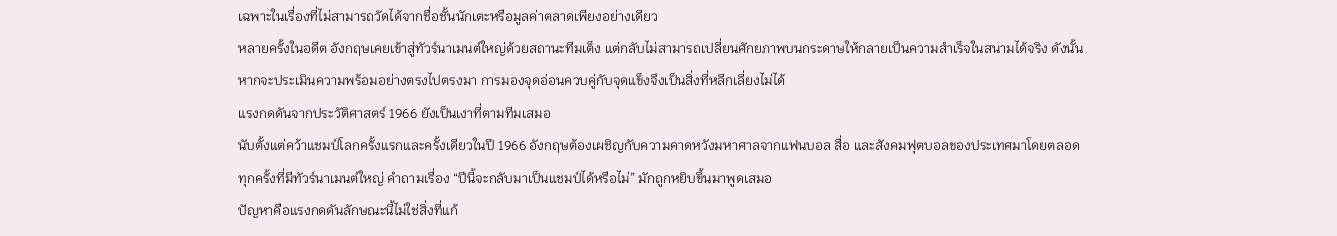เฉพาะในเรื่องที่ไม่สามารถวัดได้จากชื่อชั้นนักเตะหรือมูลค่าตลาดเพียงอย่างเดียว
หลายครั้งในอดีต อังกฤษเคยเข้าสู่ทัวร์นาเมนต์ใหญ่ด้วยสถานะทีมเต็ง แต่กลับไม่สามารถเปลี่ยนศักยภาพบนกระดาษให้กลายเป็นความสำเร็จในสนามได้จริง ดังนั้นหากจะประเมินความพร้อมอย่างตรงไปตรงมา การมองจุดอ่อนควบคู่กับจุดแข็งจึงเป็นสิ่งที่หลีกเลี่ยงไม่ได้
แรงกดดันจากประวัติศาสตร์ 1966 ยังเป็นเงาที่ตามทีมเสมอ
นับตั้งแต่คว้าแชมป์โลกครั้งแรกและครั้งเดียวในปี 1966 อังกฤษต้องเผชิญกับความคาดหวังมหาศาลจากแฟนบอล สื่อ และสังคมฟุตบอลของประเทศมาโดยตลอด ทุกครั้งที่มีทัวร์นาเมนต์ใหญ่ คำถามเรื่อง “ปีนี้จะกลับมาเป็นแชมป์ได้หรือไม่” มักถูกหยิบขึ้นมาพูดเสมอ
ปัญหาคือแรงกดดันลักษณะนี้ไม่ใช่สิ่งที่แก้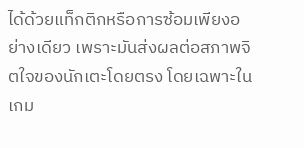ได้ด้วยแท็กติกหรือการซ้อมเพียงอย่างเดียว เพราะมันส่งผลต่อสภาพจิตใจของนักเตะโดยตรง โดยเฉพาะในเกม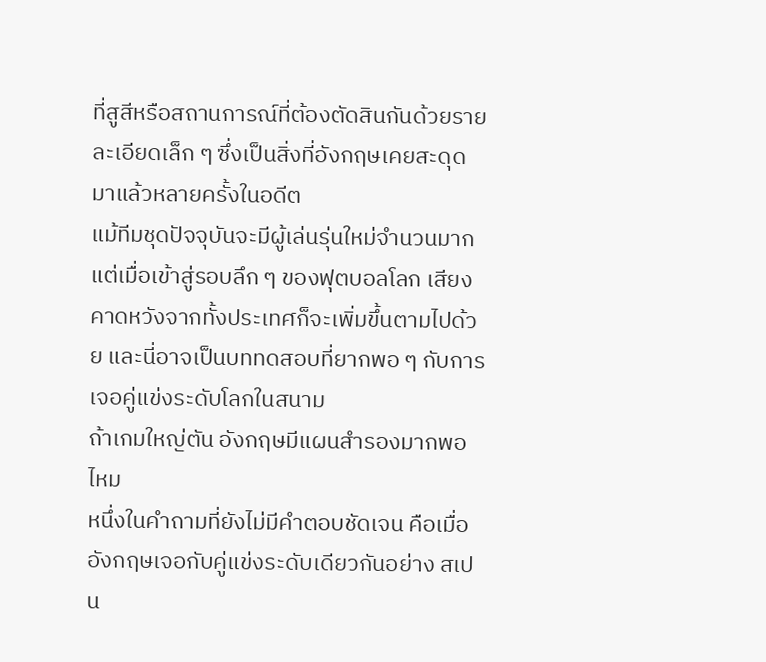ที่สูสีหรือสถานการณ์ที่ต้องตัดสินกันด้วยรายละเอียดเล็ก ๆ ซึ่งเป็นสิ่งที่อังกฤษเคยสะดุดมาแล้วหลายครั้งในอดีต
แม้ทีมชุดปัจจุบันจะมีผู้เล่นรุ่นใหม่จำนวนมาก แต่เมื่อเข้าสู่รอบลึก ๆ ของฟุตบอลโลก เสียงคาดหวังจากทั้งประเทศก็จะเพิ่มขึ้นตามไปด้วย และนี่อาจเป็นบททดสอบที่ยากพอ ๆ กับการเจอคู่แข่งระดับโลกในสนาม
ถ้าเกมใหญ่ตัน อังกฤษมีแผนสำรองมากพอไหม
หนึ่งในคำถามที่ยังไม่มีคำตอบชัดเจน คือเมื่ออังกฤษเจอกับคู่แข่งระดับเดียวกันอย่าง สเปน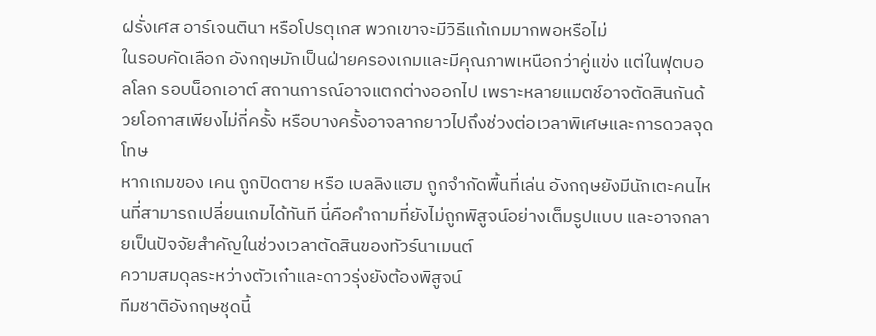ฝรั่งเศส อาร์เจนตินา หรือโปรตุเกส พวกเขาจะมีวิธีแก้เกมมากพอหรือไม่
ในรอบคัดเลือก อังกฤษมักเป็นฝ่ายครองเกมและมีคุณภาพเหนือกว่าคู่แข่ง แต่ในฟุตบอลโลก รอบน็อกเอาต์ สถานการณ์อาจแตกต่างออกไป เพราะหลายแมตช์อาจตัดสินกันด้วยโอกาสเพียงไม่กี่ครั้ง หรือบางครั้งอาจลากยาวไปถึงช่วงต่อเวลาพิเศษและการดวลจุดโทษ
หากเกมของ เคน ถูกปิดตาย หรือ เบลลิงแฮม ถูกจำกัดพื้นที่เล่น อังกฤษยังมีนักเตะคนไหนที่สามารถเปลี่ยนเกมได้ทันที นี่คือคำถามที่ยังไม่ถูกพิสูจน์อย่างเต็มรูปแบบ และอาจกลายเป็นปัจจัยสำคัญในช่วงเวลาตัดสินของทัวร์นาเมนต์
ความสมดุลระหว่างตัวเก๋าและดาวรุ่งยังต้องพิสูจน์
ทีมชาติอังกฤษชุดนี้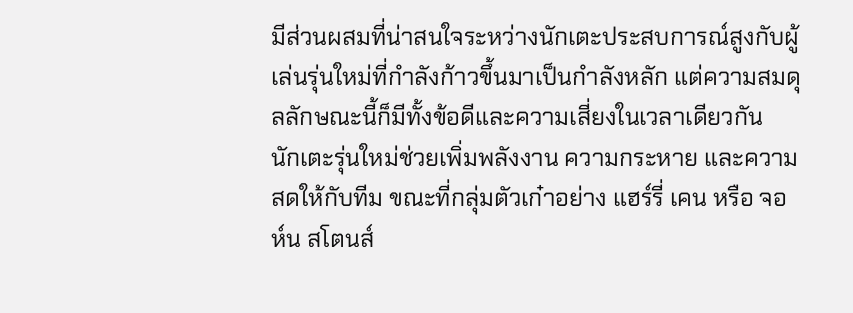มีส่วนผสมที่น่าสนใจระหว่างนักเตะประสบการณ์สูงกับผู้เล่นรุ่นใหม่ที่กำลังก้าวขึ้นมาเป็นกำลังหลัก แต่ความสมดุลลักษณะนี้ก็มีทั้งข้อดีและความเสี่ยงในเวลาเดียวกัน
นักเตะรุ่นใหม่ช่วยเพิ่มพลังงาน ความกระหาย และความสดให้กับทีม ขณะที่กลุ่มตัวเก๋าอย่าง แฮร์รี่ เคน หรือ จอห์น สโตนส์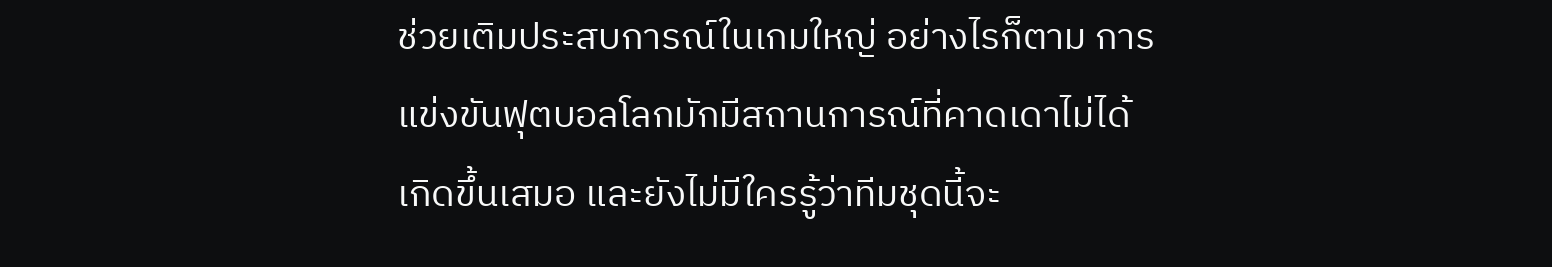ช่วยเติมประสบการณ์ในเกมใหญ่ อย่างไรก็ตาม การแข่งขันฟุตบอลโลกมักมีสถานการณ์ที่คาดเดาไม่ได้เกิดขึ้นเสมอ และยังไม่มีใครรู้ว่าทีมชุดนี้จะ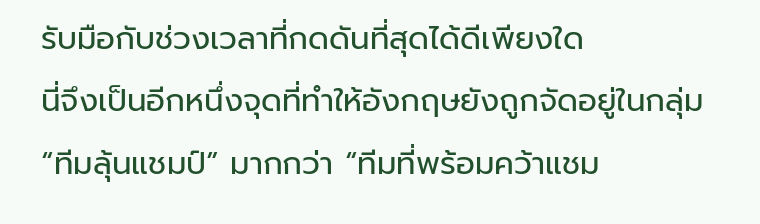รับมือกับช่วงเวลาที่กดดันที่สุดได้ดีเพียงใด
นี่จึงเป็นอีกหนึ่งจุดที่ทำให้อังกฤษยังถูกจัดอยู่ในกลุ่ม “ทีมลุ้นแชมป์” มากกว่า “ทีมที่พร้อมคว้าแชม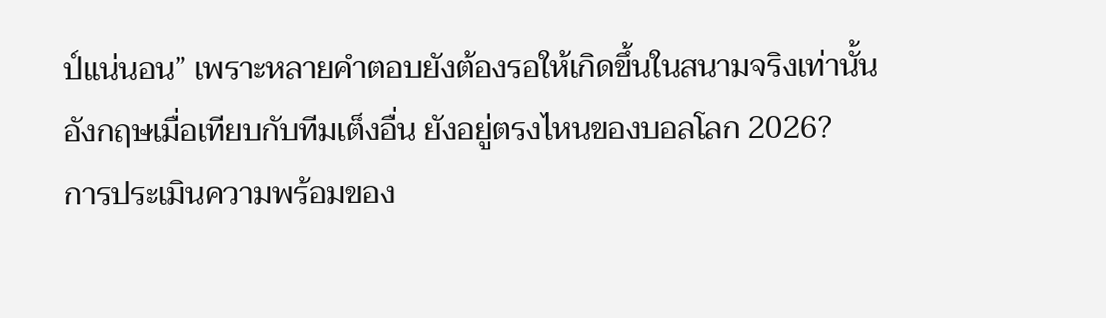ป์แน่นอน” เพราะหลายคำตอบยังต้องรอให้เกิดขึ้นในสนามจริงเท่านั้น
อังกฤษเมื่อเทียบกับทีมเต็งอื่น ยังอยู่ตรงไหนของบอลโลก 2026?
การประเมินความพร้อมของ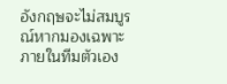อังกฤษจะไม่สมบูรณ์หากมองเฉพาะภายในทีมตัวเอง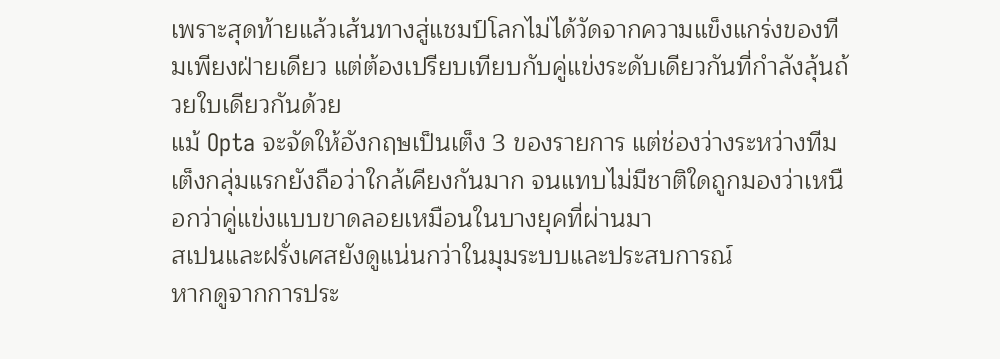เพราะสุดท้ายแล้วเส้นทางสู่แชมป์โลกไม่ได้วัดจากความแข็งแกร่งของทีมเพียงฝ่ายเดียว แต่ต้องเปรียบเทียบกับคู่แข่งระดับเดียวกันที่กำลังลุ้นถ้วยใบเดียวกันด้วย
แม้ Opta จะจัดให้อังกฤษเป็นเต็ง 3 ของรายการ แต่ช่องว่างระหว่างทีมเต็งกลุ่มแรกยังถือว่าใกล้เคียงกันมาก จนแทบไม่มีชาติใดถูกมองว่าเหนือกว่าคู่แข่งแบบขาดลอยเหมือนในบางยุคที่ผ่านมา
สเปนและฝรั่งเศสยังดูแน่นกว่าในมุมระบบและประสบการณ์
หากดูจากการประ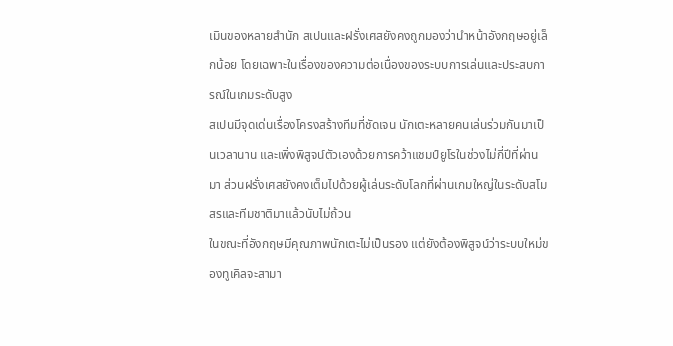เมินของหลายสำนัก สเปนและฝรั่งเศสยังคงถูกมองว่านำหน้าอังกฤษอยู่เล็กน้อย โดยเฉพาะในเรื่องของความต่อเนื่องของระบบการเล่นและประสบการณ์ในเกมระดับสูง
สเปนมีจุดเด่นเรื่องโครงสร้างทีมที่ชัดเจน นักเตะหลายคนเล่นร่วมกันมาเป็นเวลานาน และเพิ่งพิสูจน์ตัวเองด้วยการคว้าแชมป์ยูโรในช่วงไม่กี่ปีที่ผ่านมา ส่วนฝรั่งเศสยังคงเต็มไปด้วยผู้เล่นระดับโลกที่ผ่านเกมใหญ่ในระดับสโมสรและทีมชาติมาแล้วนับไม่ถ้วน
ในขณะที่อังกฤษมีคุณภาพนักเตะไม่เป็นรอง แต่ยังต้องพิสูจน์ว่าระบบใหม่ของทูเคิลจะสามา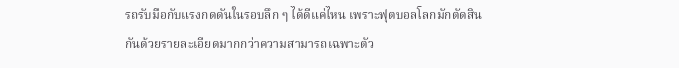รถรับมือกับแรงกดดันในรอบลึก ๆ ได้ดีแค่ไหน เพราะฟุตบอลโลกมักตัดสินกันด้วยรายละเอียดมากกว่าความสามารถเฉพาะตัว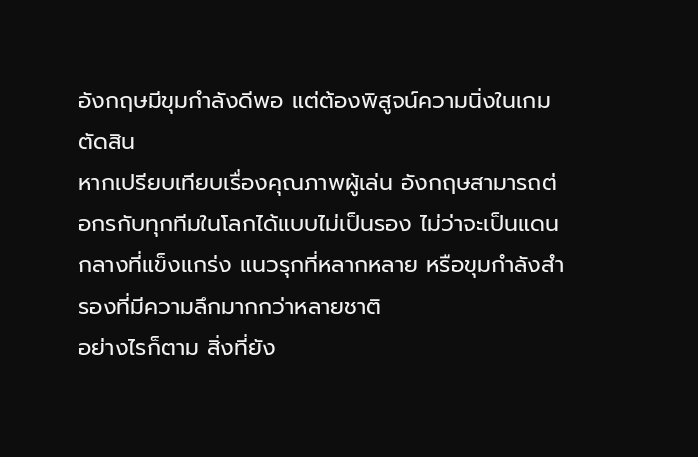อังกฤษมีขุมกำลังดีพอ แต่ต้องพิสูจน์ความนิ่งในเกมตัดสิน
หากเปรียบเทียบเรื่องคุณภาพผู้เล่น อังกฤษสามารถต่อกรกับทุกทีมในโลกได้แบบไม่เป็นรอง ไม่ว่าจะเป็นแดนกลางที่แข็งแกร่ง แนวรุกที่หลากหลาย หรือขุมกำลังสำรองที่มีความลึกมากกว่าหลายชาติ
อย่างไรก็ตาม สิ่งที่ยัง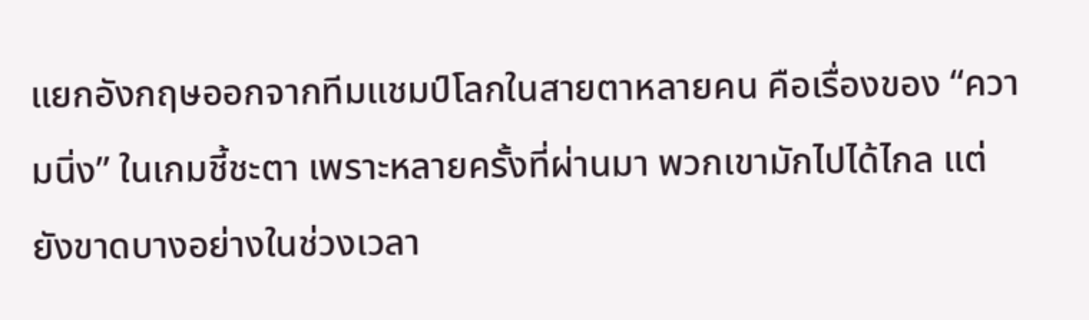แยกอังกฤษออกจากทีมแชมป์โลกในสายตาหลายคน คือเรื่องของ “ความนิ่ง” ในเกมชี้ชะตา เพราะหลายครั้งที่ผ่านมา พวกเขามักไปได้ไกล แต่ยังขาดบางอย่างในช่วงเวลา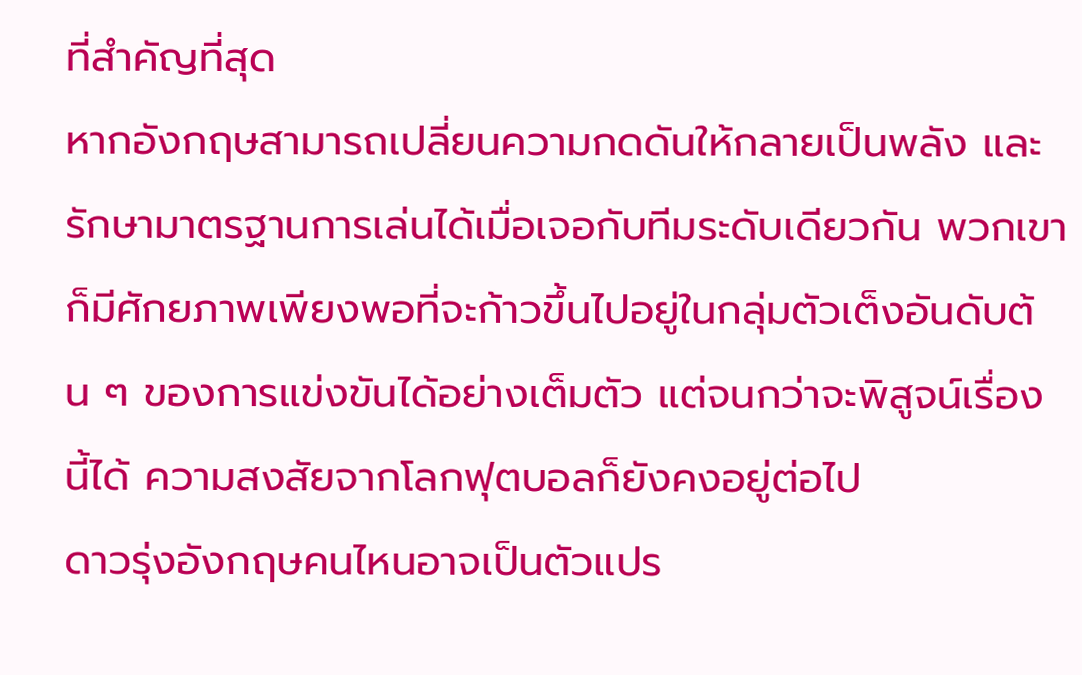ที่สำคัญที่สุด
หากอังกฤษสามารถเปลี่ยนความกดดันให้กลายเป็นพลัง และรักษามาตรฐานการเล่นได้เมื่อเจอกับทีมระดับเดียวกัน พวกเขาก็มีศักยภาพเพียงพอที่จะก้าวขึ้นไปอยู่ในกลุ่มตัวเต็งอันดับต้น ๆ ของการแข่งขันได้อย่างเต็มตัว แต่จนกว่าจะพิสูจน์เรื่องนี้ได้ ความสงสัยจากโลกฟุตบอลก็ยังคงอยู่ต่อไป
ดาวรุ่งอังกฤษคนไหนอาจเป็นตัวแปร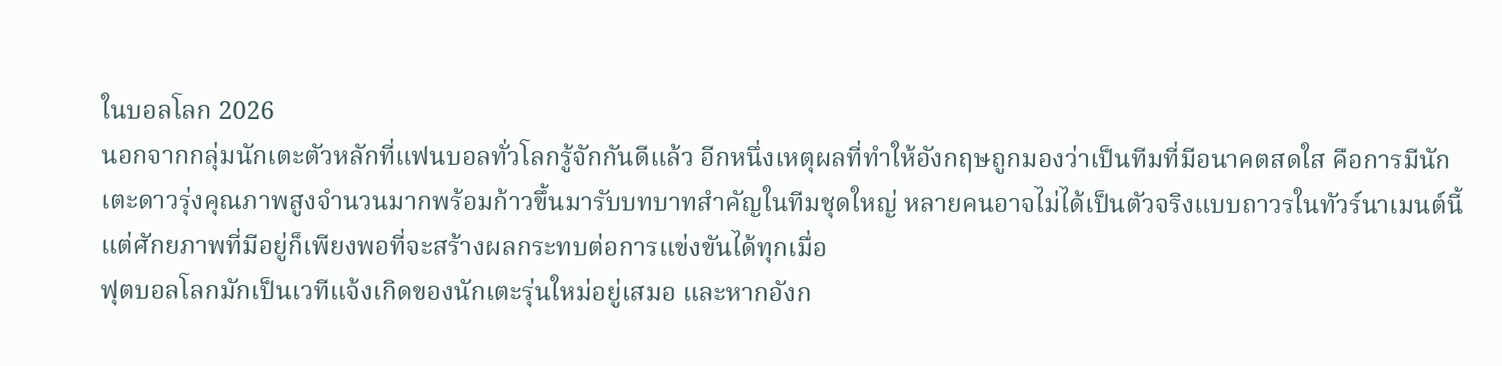ในบอลโลก 2026
นอกจากกลุ่มนักเตะตัวหลักที่แฟนบอลทั่วโลกรู้จักกันดีแล้ว อีกหนึ่งเหตุผลที่ทำให้อังกฤษถูกมองว่าเป็นทีมที่มีอนาคตสดใส คือการมีนักเตะดาวรุ่งคุณภาพสูงจำนวนมากพร้อมก้าวขึ้นมารับบทบาทสำคัญในทีมชุดใหญ่ หลายคนอาจไม่ได้เป็นตัวจริงแบบถาวรในทัวร์นาเมนต์นี้ แต่ศักยภาพที่มีอยู่ก็เพียงพอที่จะสร้างผลกระทบต่อการแข่งขันได้ทุกเมื่อ
ฟุตบอลโลกมักเป็นเวทีแจ้งเกิดของนักเตะรุ่นใหม่อยู่เสมอ และหากอังก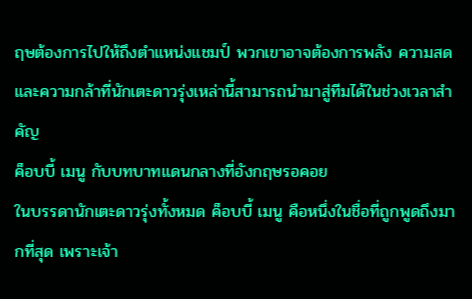ฤษต้องการไปให้ถึงตำแหน่งแชมป์ พวกเขาอาจต้องการพลัง ความสด และความกล้าที่นักเตะดาวรุ่งเหล่านี้สามารถนำมาสู่ทีมได้ในช่วงเวลาสำคัญ
ค็อบบี้ เมนู กับบทบาทแดนกลางที่อังกฤษรอคอย
ในบรรดานักเตะดาวรุ่งทั้งหมด ค็อบบี้ เมนู คือหนึ่งในชื่อที่ถูกพูดถึงมากที่สุด เพราะเจ้า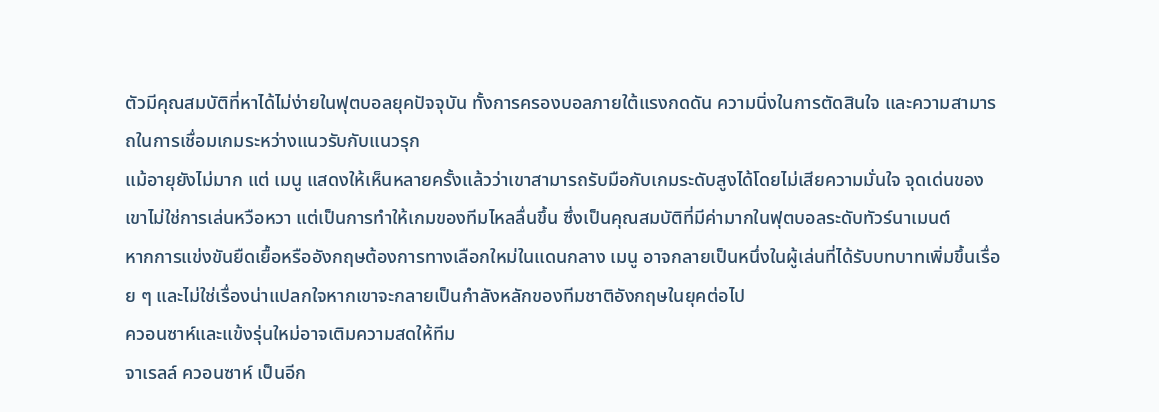ตัวมีคุณสมบัติที่หาได้ไม่ง่ายในฟุตบอลยุคปัจจุบัน ทั้งการครองบอลภายใต้แรงกดดัน ความนิ่งในการตัดสินใจ และความสามารถในการเชื่อมเกมระหว่างแนวรับกับแนวรุก
แม้อายุยังไม่มาก แต่ เมนู แสดงให้เห็นหลายครั้งแล้วว่าเขาสามารถรับมือกับเกมระดับสูงได้โดยไม่เสียความมั่นใจ จุดเด่นของเขาไม่ใช่การเล่นหวือหวา แต่เป็นการทำให้เกมของทีมไหลลื่นขึ้น ซึ่งเป็นคุณสมบัติที่มีค่ามากในฟุตบอลระดับทัวร์นาเมนต์
หากการแข่งขันยืดเยื้อหรืออังกฤษต้องการทางเลือกใหม่ในแดนกลาง เมนู อาจกลายเป็นหนึ่งในผู้เล่นที่ได้รับบทบาทเพิ่มขึ้นเรื่อย ๆ และไม่ใช่เรื่องน่าแปลกใจหากเขาจะกลายเป็นกำลังหลักของทีมชาติอังกฤษในยุคต่อไป
ควอนซาห์และแข้งรุ่นใหม่อาจเติมความสดให้ทีม
จาเรลล์ ควอนซาห์ เป็นอีก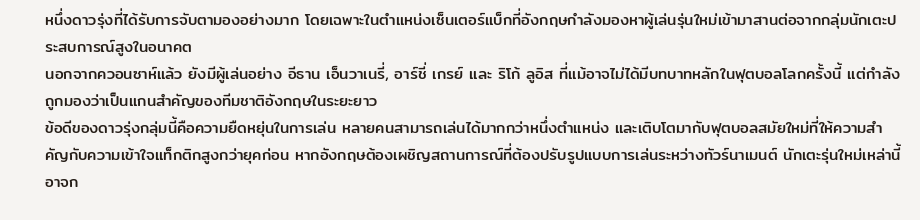หนึ่งดาวรุ่งที่ได้รับการจับตามองอย่างมาก โดยเฉพาะในตำแหน่งเซ็นเตอร์แบ็กที่อังกฤษกำลังมองหาผู้เล่นรุ่นใหม่เข้ามาสานต่อจากกลุ่มนักเตะประสบการณ์สูงในอนาคต
นอกจากควอนซาห์แล้ว ยังมีผู้เล่นอย่าง อีธาน เอ็นวาเนรี่, อาร์ชี่ เกรย์ และ ริโก้ ลูอิส ที่แม้อาจไม่ได้มีบทบาทหลักในฟุตบอลโลกครั้งนี้ แต่กำลังถูกมองว่าเป็นแกนสำคัญของทีมชาติอังกฤษในระยะยาว
ข้อดีของดาวรุ่งกลุ่มนี้คือความยืดหยุ่นในการเล่น หลายคนสามารถเล่นได้มากกว่าหนึ่งตำแหน่ง และเติบโตมากับฟุตบอลสมัยใหม่ที่ให้ความสำคัญกับความเข้าใจแท็กติกสูงกว่ายุคก่อน หากอังกฤษต้องเผชิญสถานการณ์ที่ต้องปรับรูปแบบการเล่นระหว่างทัวร์นาเมนต์ นักเตะรุ่นใหม่เหล่านี้อาจก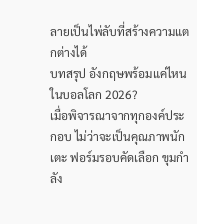ลายเป็นไพ่ลับที่สร้างความแตกต่างได้
บทสรุป อังกฤษพร้อมแค่ไหน ในบอลโลก 2026?
เมื่อพิจารณาจากทุกองค์ประกอบ ไม่ว่าจะเป็นคุณภาพนักเตะ ฟอร์มรอบคัดเลือก ขุมกำลัง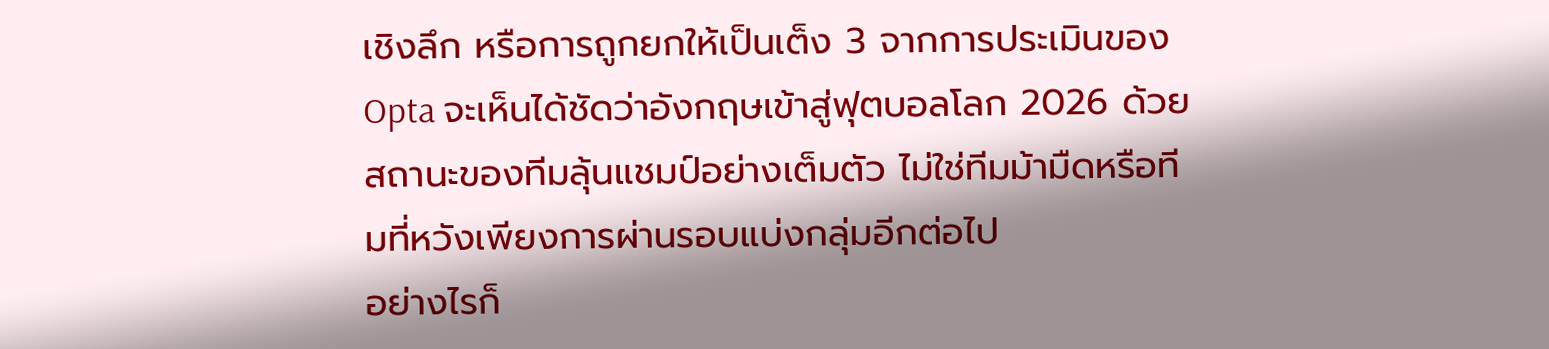เชิงลึก หรือการถูกยกให้เป็นเต็ง 3 จากการประเมินของ Opta จะเห็นได้ชัดว่าอังกฤษเข้าสู่ฟุตบอลโลก 2026 ด้วยสถานะของทีมลุ้นแชมป์อย่างเต็มตัว ไม่ใช่ทีมม้ามืดหรือทีมที่หวังเพียงการผ่านรอบแบ่งกลุ่มอีกต่อไป
อย่างไรก็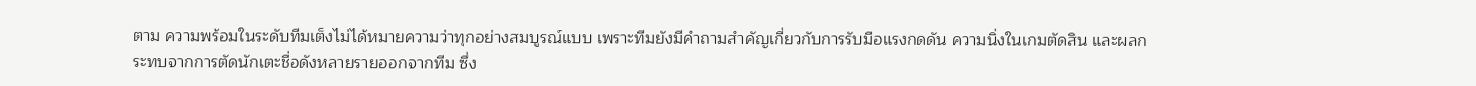ตาม ความพร้อมในระดับทีมเต็งไม่ได้หมายความว่าทุกอย่างสมบูรณ์แบบ เพราะทีมยังมีคำถามสำคัญเกี่ยวกับการรับมือแรงกดดัน ความนิ่งในเกมตัดสิน และผลกระทบจากการตัดนักเตะชื่อดังหลายรายออกจากทีม ซึ่ง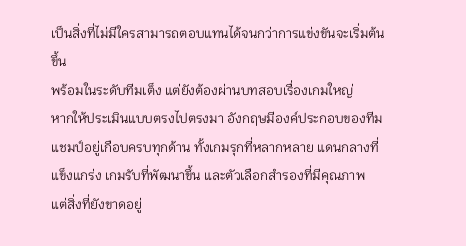เป็นสิ่งที่ไม่มีใครสามารถตอบแทนได้จนกว่าการแข่งขันจะเริ่มต้นขึ้น
พร้อมในระดับทีมเต็ง แต่ยังต้องผ่านบทสอบเรื่องเกมใหญ่
หากให้ประเมินแบบตรงไปตรงมา อังกฤษมีองค์ประกอบของทีมแชมป์อยู่เกือบครบทุกด้าน ทั้งเกมรุกที่หลากหลาย แดนกลางที่แข็งแกร่ง เกมรับที่พัฒนาขึ้น และตัวเลือกสำรองที่มีคุณภาพ
แต่สิ่งที่ยังขาดอยู่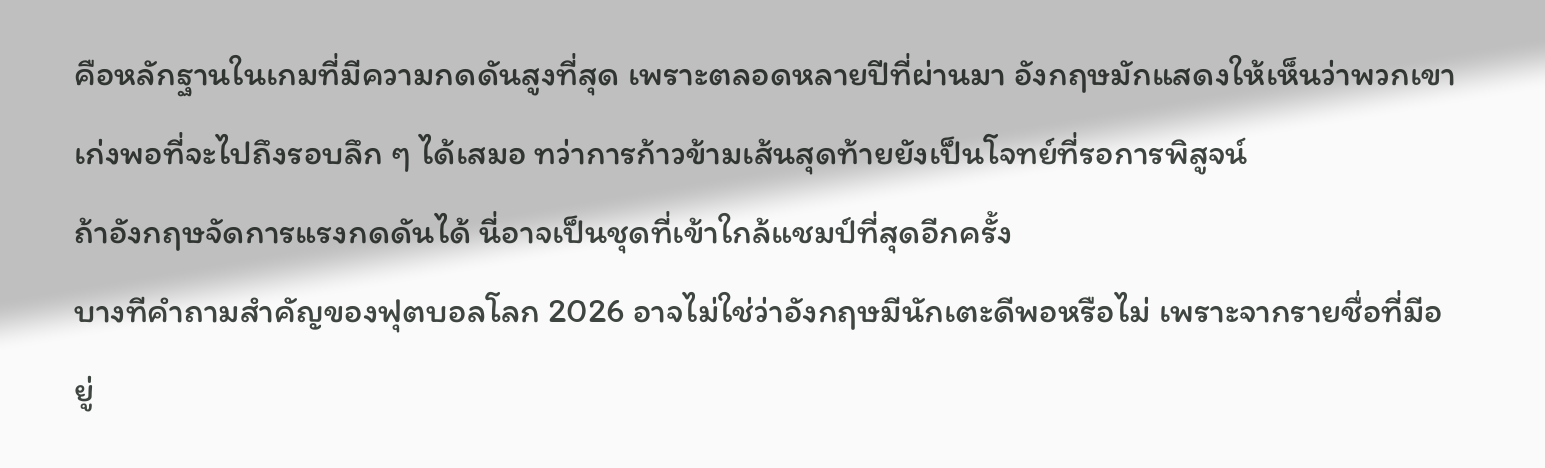คือหลักฐานในเกมที่มีความกดดันสูงที่สุด เพราะตลอดหลายปีที่ผ่านมา อังกฤษมักแสดงให้เห็นว่าพวกเขาเก่งพอที่จะไปถึงรอบลึก ๆ ได้เสมอ ทว่าการก้าวข้ามเส้นสุดท้ายยังเป็นโจทย์ที่รอการพิสูจน์
ถ้าอังกฤษจัดการแรงกดดันได้ นี่อาจเป็นชุดที่เข้าใกล้แชมป์ที่สุดอีกครั้ง
บางทีคำถามสำคัญของฟุตบอลโลก 2026 อาจไม่ใช่ว่าอังกฤษมีนักเตะดีพอหรือไม่ เพราะจากรายชื่อที่มีอยู่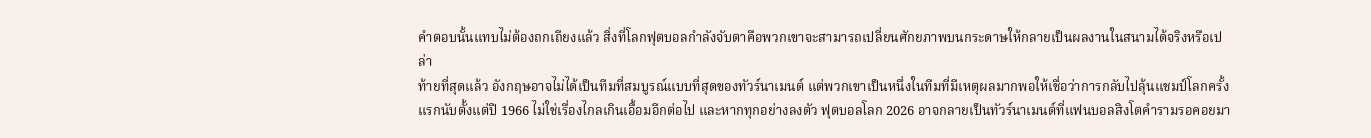คำตอบนั้นแทบไม่ต้องถกเถียงแล้ว สิ่งที่โลกฟุตบอลกำลังจับตาคือพวกเขาจะสามารถเปลี่ยนศักยภาพบนกระดาษให้กลายเป็นผลงานในสนามได้จริงหรือเปล่า
ท้ายที่สุดแล้ว อังกฤษอาจไม่ได้เป็นทีมที่สมบูรณ์แบบที่สุดของทัวร์นาเมนต์ แต่พวกเขาเป็นหนึ่งในทีมที่มีเหตุผลมากพอให้เชื่อว่าการกลับไปลุ้นแชมป์โลกครั้งแรกนับตั้งแต่ปี 1966 ไม่ใช่เรื่องไกลเกินเอื้อมอีกต่อไป และหากทุกอย่างลงตัว ฟุตบอลโลก 2026 อาจกลายเป็นทัวร์นาเมนต์ที่แฟนบอลสิงโตคำรามรอคอยมา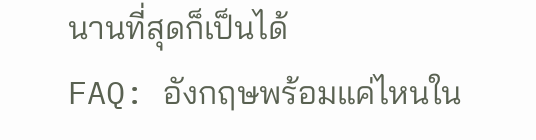นานที่สุดก็เป็นได้
FAQ: อังกฤษพร้อมแค่ไหนใน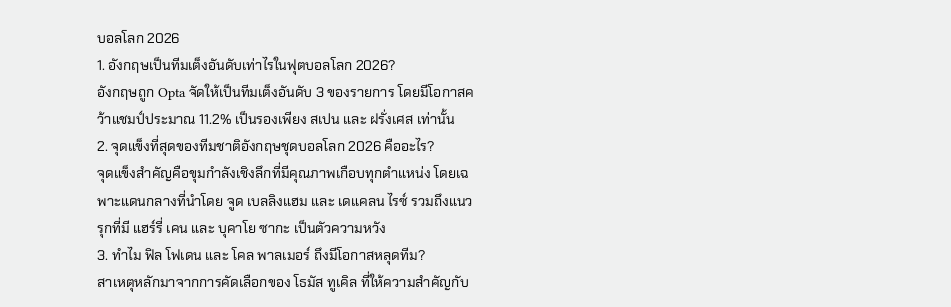บอลโลก 2026
1. อังกฤษเป็นทีมเต็งอันดับเท่าไรในฟุตบอลโลก 2026?
อังกฤษถูก Opta จัดให้เป็นทีมเต็งอันดับ 3 ของรายการ โดยมีโอกาสคว้าแชมป์ประมาณ 11.2% เป็นรองเพียง สเปน และ ฝรั่งเศส เท่านั้น
2. จุดแข็งที่สุดของทีมชาติอังกฤษชุดบอลโลก 2026 คืออะไร?
จุดแข็งสำคัญคือขุมกำลังเชิงลึกที่มีคุณภาพเกือบทุกตำแหน่ง โดยเฉพาะแดนกลางที่นำโดย จูด เบลลิงแฮม และ เดแคลน ไรซ์ รวมถึงแนวรุกที่มี แฮร์รี่ เคน และ บุคาโย ซากะ เป็นตัวความหวัง
3. ทำไม ฟิล โฟเดน และ โคล พาลเมอร์ ถึงมีโอกาสหลุดทีม?
สาเหตุหลักมาจากการคัดเลือกของ โธมัส ทูเคิล ที่ให้ความสำคัญกับ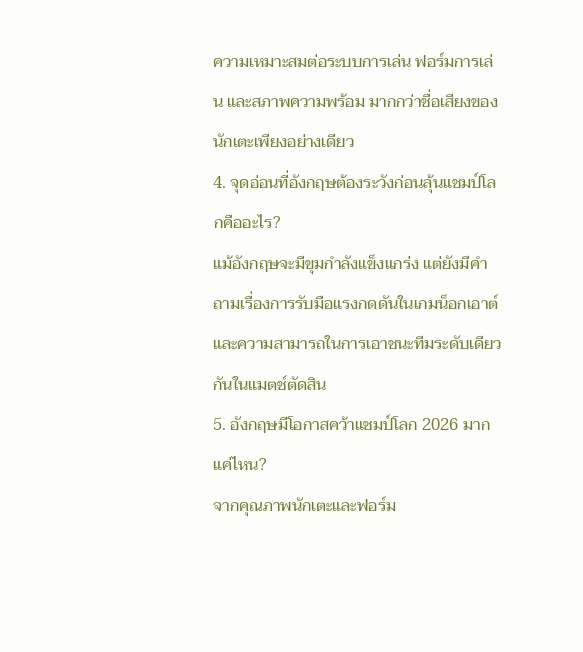ความเหมาะสมต่อระบบการเล่น ฟอร์มการเล่น และสภาพความพร้อม มากกว่าชื่อเสียงของนักเตะเพียงอย่างเดียว
4. จุดอ่อนที่อังกฤษต้องระวังก่อนลุ้นแชมป์โลกคืออะไร?
แม้อังกฤษจะมีขุมกำลังแข็งแกร่ง แต่ยังมีคำถามเรื่องการรับมือแรงกดดันในเกมน็อกเอาต์ และความสามารถในการเอาชนะทีมระดับเดียวกันในแมตช์ตัดสิน
5. อังกฤษมีโอกาสคว้าแชมป์โลก 2026 มากแค่ไหน?
จากคุณภาพนักเตะและฟอร์ม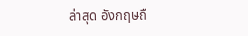ล่าสุด อังกฤษถื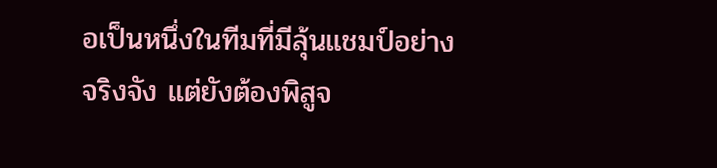อเป็นหนึ่งในทีมที่มีลุ้นแชมป์อย่างจริงจัง แต่ยังต้องพิสูจ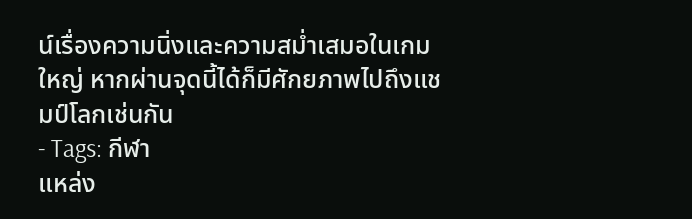น์เรื่องความนิ่งและความสม่ำเสมอในเกมใหญ่ หากผ่านจุดนี้ได้ก็มีศักยภาพไปถึงแชมป์โลกเช่นกัน
- Tags: กีฬา
แหล่ง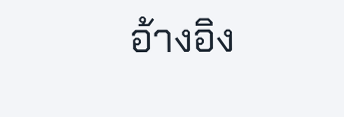อ้างอิง